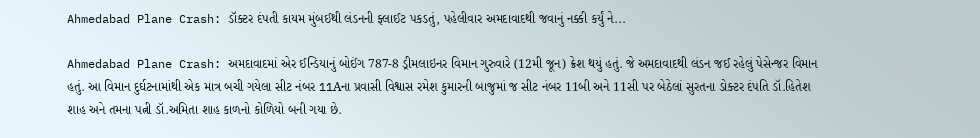Ahmedabad Plane Crash: ડૉક્ટર દંપતી કાયમ મુંબઈથી લંડનની ફ્લાઈટ પકડતું, પહેલીવાર અમદાવાદથી જવાનું નક્કી કર્યું ને...

Ahmedabad Plane Crash: અમદાવાદમાં એર ઈન્ડિયાનું બોઈંગ 787-8 ડ્રીમલાઇનર વિમાન ગુરુવારે (12મી જૂન) ક્રેશ થયું હતું. જે અમદાવાદથી લંડન જઈ રહેલું પેસેન્જર વિમાન હતું. આ વિમાન દુર્ઘટનામાંથી એક માત્ર બચી ગયેલા સીટ નંબર 11Aના પ્રવાસી વિશ્વાસ રમેશ કુમારની બાજુમાં જ સીટ નંબર 11બી અને 11સી પર બેઠેલાં સુરતના ડોક્ટર દંપતિ ડૉ.હિતેશ શાહ અને તમના પત્ની ડૉ.અમિતા શાહ કાળનો કોળિયો બની ગયા છે.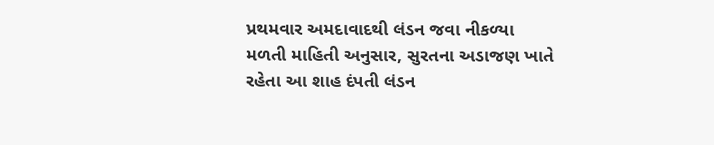પ્રથમવાર અમદાવાદથી લંડન જવા નીકળ્યા
મળતી માહિતી અનુસાર, સુરતના અડાજણ ખાતે રહેતા આ શાહ દંપતી લંડન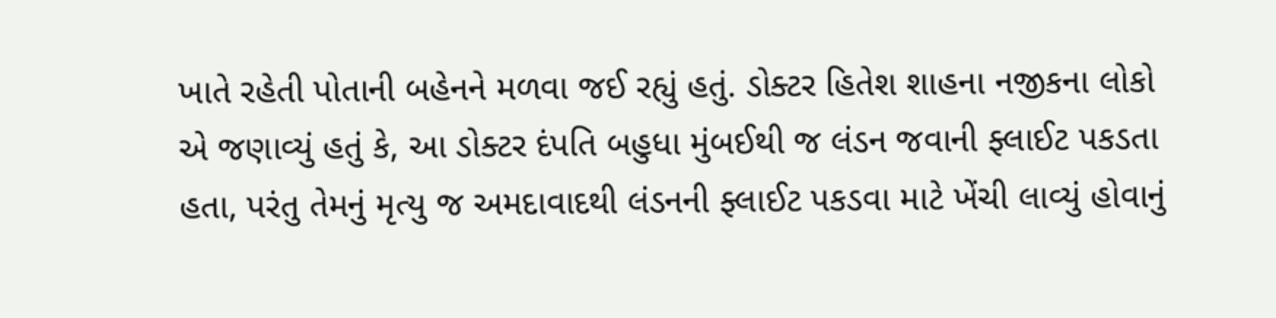ખાતે રહેતી પોતાની બહેનને મળવા જઈ રહ્યું હતું. ડોક્ટર હિતેશ શાહના નજીકના લોકો એ જણાવ્યું હતું કે, આ ડોક્ટર દંપતિ બહુધા મુંબઈથી જ લંડન જવાની ફ્લાઈટ પકડતા હતા, પરંતુ તેમનું મૃત્યુ જ અમદાવાદથી લંડનની ફ્લાઈટ પકડવા માટે ખેંચી લાવ્યું હોવાનું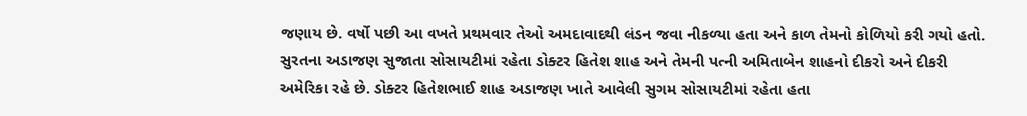જણાય છે. વર્ષો પછી આ વખતે પ્રથમવાર તેઓ અમદાવાદથી લંડન જવા નીકળ્યા હતા અને કાળ તેમનો કોળિયો કરી ગયો હતો.
સુરતના અડાજણ સુજાતા સોસાયટીમાં રહેતા ડોક્ટર હિતેશ શાહ અને તેમની પત્ની અમિતાબેન શાહનો દીકરો અને દીકરી અમેરિકા રહે છે. ડોક્ટર હિતેશભાઈ શાહ અડાજણ ખાતે આવેલી સુગમ સોસાયટીમાં રહેતા હતા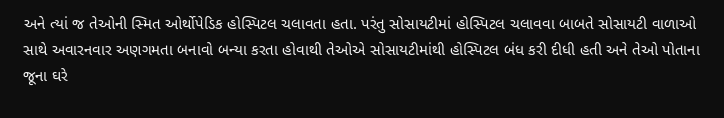અને ત્યાં જ તેઓની સ્મિત ઓર્થોપેડિક હોસ્પિટલ ચલાવતા હતા. પરંતુ સોસાયટીમાં હોસ્પિટલ ચલાવવા બાબતે સોસાયટી વાળાઓ સાથે અવારનવાર અણગમતા બનાવો બન્યા કરતા હોવાથી તેઓએ સોસાયટીમાંથી હોસ્પિટલ બંધ કરી દીધી હતી અને તેઓ પોતાના જૂના ઘરે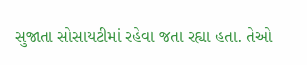સુજાતા સોસાયટીમાં રહેવા જતા રહ્યા હતા. તેઓ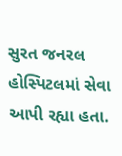સુરત જનરલ હોસ્પિટલમાં સેવા આપી રહ્યા હતા.